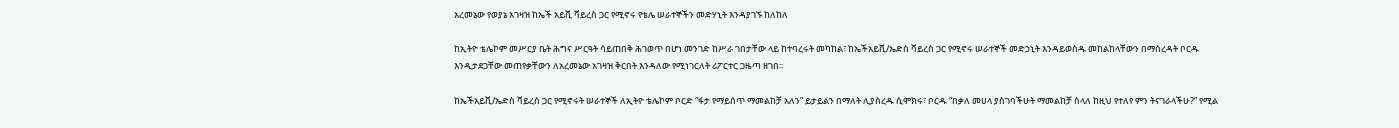አረመኔው የወያኔ አገዛዝ ከኤች አይቪ ቫይረስ ጋር የሚኖሩ የቴሌ ሠራተኞችን መድሃኒት እንዳያገኙ ከለከለ

ከኢትዮ ቴሌኮም መሥርያ ቤት ሕግና ሥርዓት ሳይጠበቅ ሕገወጥ በሆነ መንገድ ከሥራ ገበታቸው ላይ ከተባረሩት መካከል፣ ከኤችአይቪ/ኤድስ ቫይረስ ጋር የሚኖሩ ሠራተኞች መድኃኒት እንዳይወስዱ መከልከላቸውን በማስረዳት ቦርዱ እንዲታደጋቸው መጠየቃቸውን ለአረመኔው አገዛዝ ቅርበት እንዳለው የሚነገርለት ሪፖርተር ጋዜጣ ዘገበ፡፡

ከኤችአይቪ/ኤድስ ቫይረስ ጋር የሚኖሩት ሠራተኞች ለኢትዮ ቴሌኮም ቦርድ “ፋታ የማይሰጥ ማመልከቻ አለን” ይታይልን በማለት ሊያስረዱ ሲሞክሩ፣ ቦርዱ “በቃለ መሀላ ያስገባችሁት ማመልከቻ ስላለ ከዚህ የተለየ ምን ትናገራላችሁ?” የሚል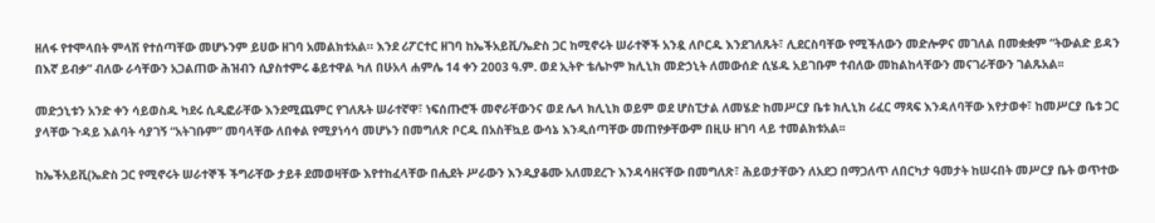ዘለፋ የተሞላበት ምላሽ የተሰጣቸው መሆኑንም ይሀው ዘገባ አመልክቱአል። እንደ ሪፖርተር ዘገባ ከኤችአይቪ/ኤድስ ጋር ከሚኖሩት ሠራተኞች አንዷ ለቦርዱ እንደገለጹት፣ ሊደርስባቸው የሚችለውን መድሎዎና መገለል በመቋቋም “ትውልድ ይዳን በእኛ ይብቃ” ብለው ራሳቸውን አጋልጠው ሕዝብን ሲያስተምሩ ቆይተዋል ካለ በሁአላ ሐምሌ 14 ቀን 2003 ዓ.ም. ወደ ኢትዮ ቴሌኮም ክሊኒክ መድኃኒት ለመውሰድ ሲሄዱ አይገቡም ተብለው መከልከላቸውን መናገራቸውን ገልጹአል፡፡

መድኃኒቱን አንድ ቀን ሳይወስዱ ካደሩ ሲዲፎራቸው እንደሚጨምር የገለጹት ሠራተኛዋ፣ ነፍሰጡሮች መኖራቸውንና ወደ ሌላ ክሊኒክ ወይም ወደ ሆስፒታል ለመሄድ ከመሥርያ ቤቱ ክሊኒክ ሪፈር ማጻፍ እንዳለባቸው እየታወቀ፣ ከመሥርያ ቤቱ ጋር ያላቸው ጉዳይ እልባት ሳያገኝ “አትገቡም” መባላቸው ለበቀል የሚያነሳሳ መሆኑን በመግለጽ ቦርዱ በአስቸኳይ ውሳኔ እንዲሰጣቸው መጠየቃቸውም በዚሁ ዘገባ ላይ ተመልክቱአል፡፡

ከኤችአይቪ(ኤድስ ጋር የሚኖሩት ሠራተኞች ችግራቸው ታይቶ ደመወዛቸው እየተከፈላቸው በሒደት ሥራውን እንዲያቆሙ አለመደረጉ እንዳሳዘናቸው በመግለጽ፣ ሕይወታቸውን ለአደጋ በማጋለጥ ለበርካታ ዓመታት ከሠሩበት መሥርያ ቤት ወጥተው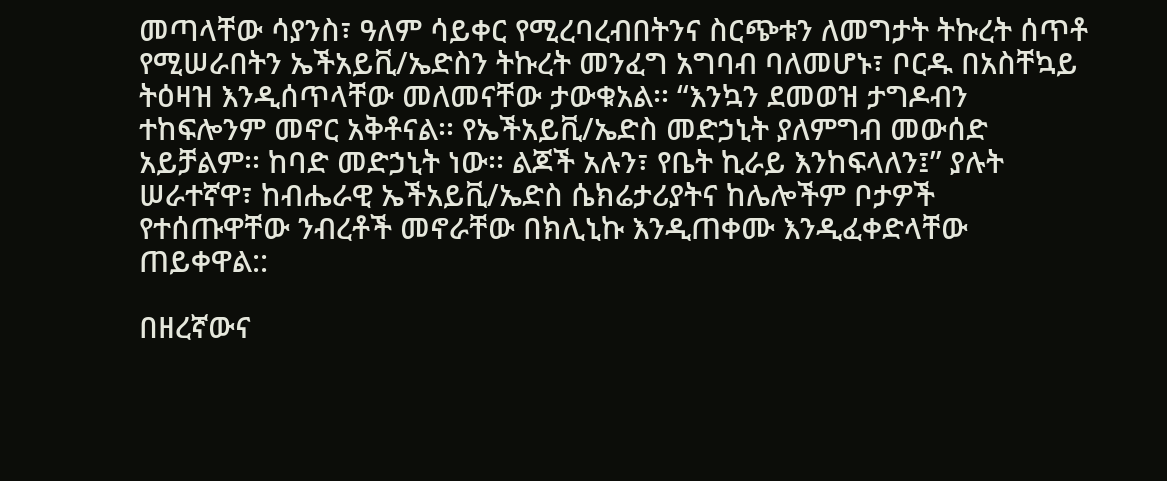መጣላቸው ሳያንስ፣ ዓለም ሳይቀር የሚረባረብበትንና ስርጭቱን ለመግታት ትኩረት ሰጥቶ የሚሠራበትን ኤችአይቪ/ኤድስን ትኩረት መንፈግ አግባብ ባለመሆኑ፣ ቦርዱ በአስቸኳይ ትዕዛዝ እንዲሰጥላቸው መለመናቸው ታውቁአል፡፡ “እንኳን ደመወዝ ታግዶብን ተከፍሎንም መኖር አቅቶናል፡፡ የኤችአይቪ/ኤድስ መድኃኒት ያለምግብ መውሰድ አይቻልም፡፡ ከባድ መድኃኒት ነው፡፡ ልጆች አሉን፣ የቤት ኪራይ እንከፍላለን፤” ያሉት ሠራተኛዋ፣ ከብሔራዊ ኤችአይቪ/ኤድስ ሴክሬታሪያትና ከሌሎችም ቦታዎች የተሰጡዋቸው ንብረቶች መኖራቸው በክሊኒኩ እንዲጠቀሙ እንዲፈቀድላቸው ጠይቀዋል::

በዘረኛውና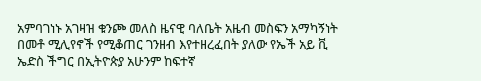አምባገነኑ አገዛዝ ቁንጮ መለስ ዜናዊ ባለቤት አዜብ መስፍን አማካኝነት በመቶ ሚሊየኖች የሚቆጠር ገንዘብ እየተዘረፈበት ያለው የኤች አይ ቪ ኤድስ ችግር በኢትዮጵያ አሁንም ከፍተኛ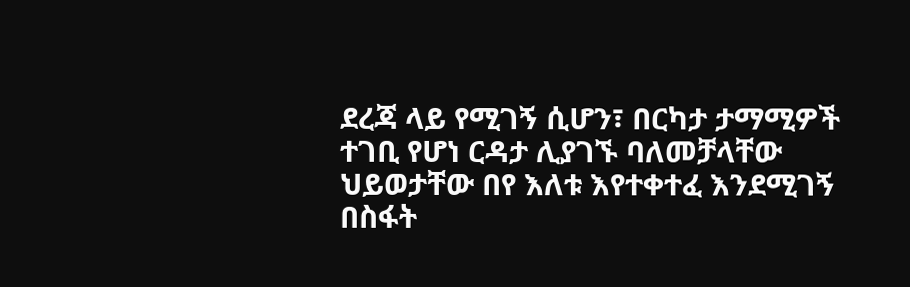ደረጃ ላይ የሚገኝ ሲሆን፣ በርካታ ታማሚዎች ተገቢ የሆነ ርዳታ ሊያገኙ ባለመቻላቸው ህይወታቸው በየ እለቱ እየተቀተፈ እንደሚገኝ በስፋት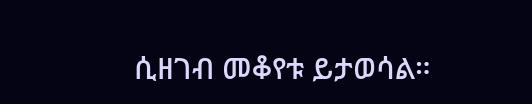ሲዘገብ መቆየቱ ይታወሳል።